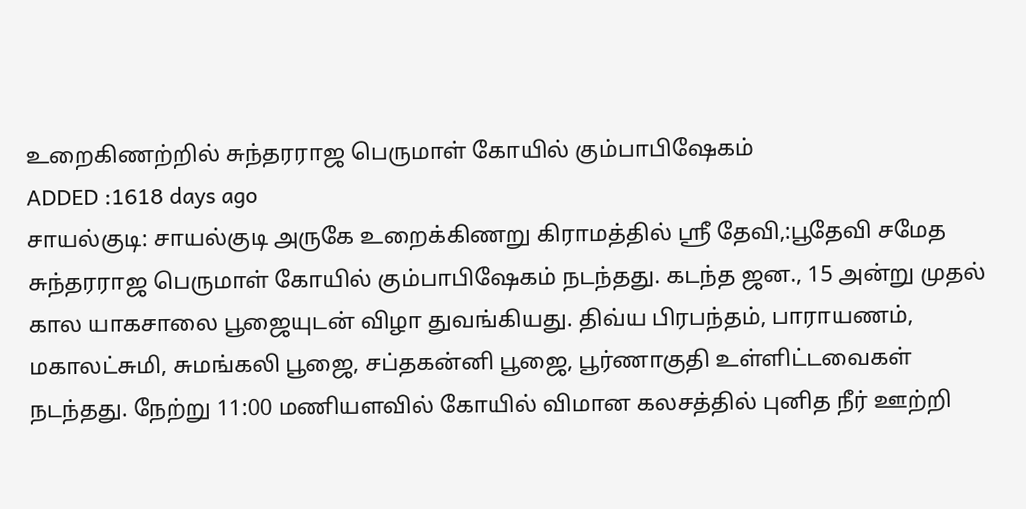உறைகிணற்றில் சுந்தரராஜ பெருமாள் கோயில் கும்பாபிஷேகம்
ADDED :1618 days ago
சாயல்குடி: சாயல்குடி அருகே உறைக்கிணறு கிராமத்தில் ஸ்ரீ தேவி,:பூதேவி சமேத சுந்தரராஜ பெருமாள் கோயில் கும்பாபிஷேகம் நடந்தது. கடந்த ஜன., 15 அன்று முதல் கால யாகசாலை பூஜையுடன் விழா துவங்கியது. திவ்ய பிரபந்தம், பாராயணம், மகாலட்சுமி, சுமங்கலி பூஜை, சப்தகன்னி பூஜை, பூர்ணாகுதி உள்ளிட்டவைகள் நடந்தது. நேற்று 11:00 மணியளவில் கோயில் விமான கலசத்தில் புனித நீர் ஊற்றி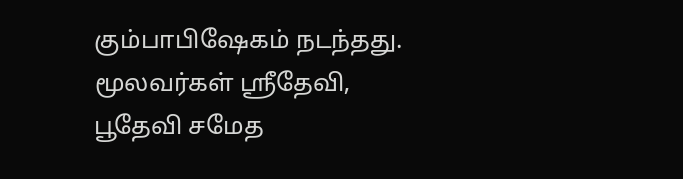கும்பாபிஷேகம் நடந்தது. மூலவர்கள் ஸ்ரீதேவி, பூதேவி சமேத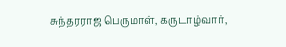சுந்தரராஜ பெருமாள், கருடாழ்வார்,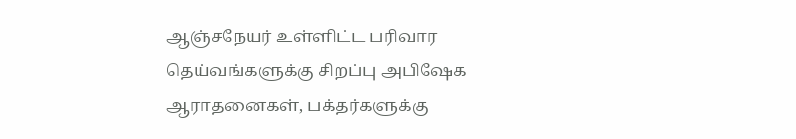ஆஞ்சநேயர் உள்ளிட்ட பரிவார தெய்வங்களுக்கு சிறப்பு அபிஷேக ஆராதனைகள், பக்தர்களுக்கு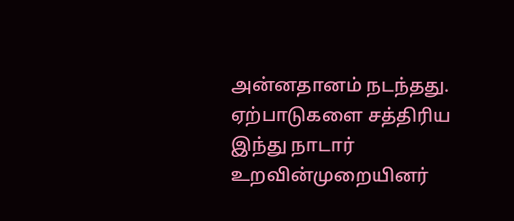அன்னதானம் நடந்தது. ஏற்பாடுகளை சத்திரிய இந்து நாடார் உறவின்முறையினர்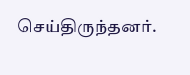செய்திருந்தனர்.